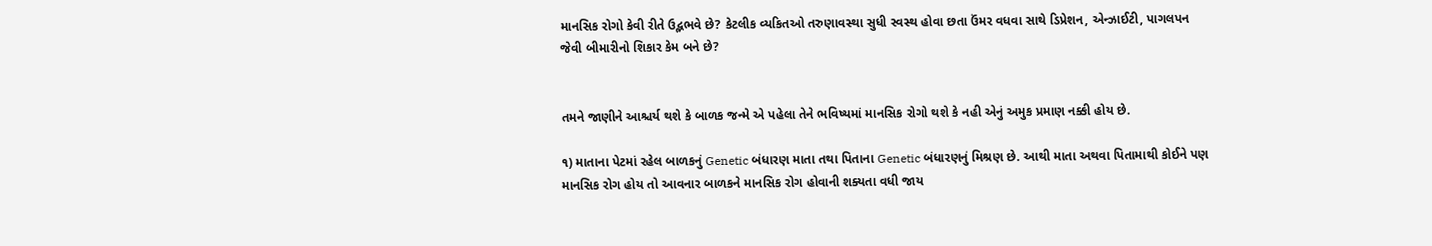માનસિક રોગો કેવી રીતે ઉદ્ભભવે છે? કેટલીક વ્યકિતઓ તરુણાવસ્થા સુધી સ્વસ્થ હોવા છતા ઉંમર વધવા સાથે ડિપ્રેશન, એન્ઝાઈટી, પાગલપન જેવી બીમારીનો શિકાર કેમ બને છે?


તમને જાણીને આશ્ચર્ય થશે કે બાળક જન્મે એ પહેલા તેને ભવિષ્યમાં માનસિક રોગો થશે કે નહી એનું અમુક પ્રમાણ નક્કી હોય છે.

૧) માતાના પેટમાં રહેલ બાળકનું Genetic બંધારણ માતા તથા પિતાના Genetic બંધારણનું મિશ્રણ છે. આથી માતા અથવા પિતામાથી કોઈને પણ માનસિક રોગ હોય તો આવનાર બાળકને માનસિક રોગ હોવાની શક્યતા વધી જાય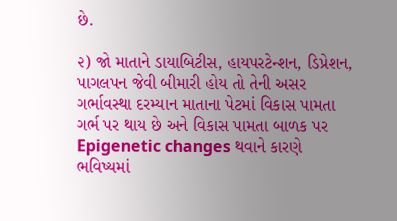છે.

૨) જો માતાને ડાયાબિટીસ, હાયપરટેન્શન, ડિપ્રેશન, પાગલપન જેવી બીમારી હોય તો તેની અસર ગર્ભાવસ્થા દરમ્યાન માતાના પેટમાં વિકાસ પામતા ગર્ભ પર થાય છે અને વિકાસ પામતા બાળક પર Epigenetic changes થવાને કારણે ભવિષ્યમાં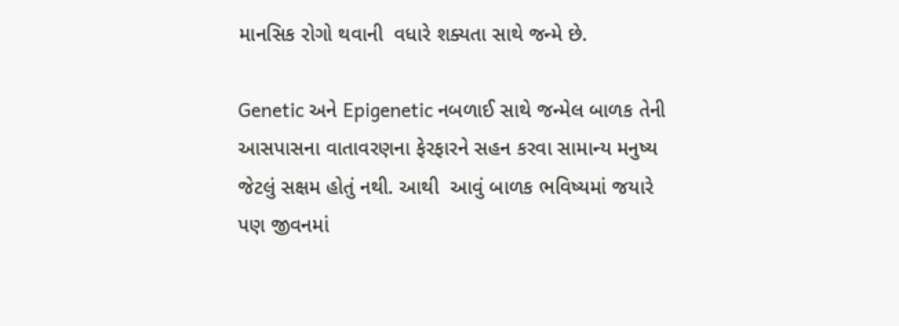માનસિક રોગો થવાની  વધારે શક્યતા સાથે જન્મે છે.

Genetic અને Epigenetic નબળાઈ સાથે જન્મેલ બાળક તેની આસપાસના વાતાવરણના ફેરફારને સહન કરવા સામાન્ય મનુષ્ય જેટલું સક્ષમ હોતું નથી. આથી  આવું બાળક ભવિષ્યમાં જયારે પણ જીવનમાં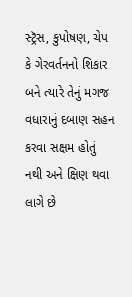સ્ટ્રૅસ, કુપોષણ, ચેપ કે ગેરવર્તનનો શિકાર બને ત્યારે તેનું મગજ વધારાનું દબાણ સહન કરવા સક્ષમ હોતું નથી અને ક્ષિણ થવા લાગે છે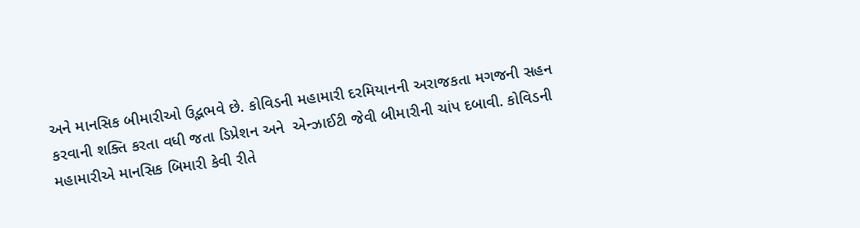અને માનસિક બીમારીઓ ઉદ્ભભવે છે. કોવિડની મહામારી દરમિયાનની અરાજકતા મગજની સહન કરવાની શક્તિ કરતા વધી જતા ડિપ્રેશન અને  એન્ઝાઈટી જેવી બીમારીની ચાંપ દબાવી. કોવિડની મહામારીએ માનસિક બિમારી કેવી રીતે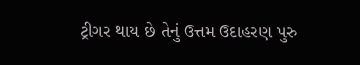ટ્રીગર થાય છે તેનું ઉત્તમ ઉદાહરણ પુરુ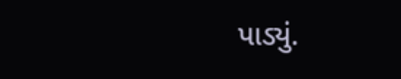પાડ્યું.